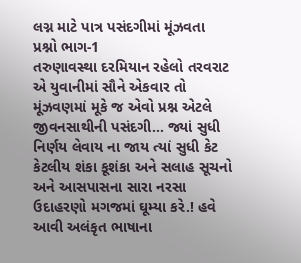લગ્ન માટે પાત્ર પસંદગીમાં મૂંઝવતા પ્રશ્નો ભાગ-1
તરુણાવસ્થા દરમિયાન રહેલો તરવરાટ એ યુવાનીમાં સૌને એકવાર તો મૂંઝવણમાં મૂકે જ એવો પ્રશ્ન એટલે જીવનસાથીની પસંદગી... જ્યાં સુધી નિર્ણય લેવાય ના જાય ત્યાં સુધી કેટ કેટલીય શંકા કૂશંકા અને સલાહ સૂચનો અને આસપાસના સારા નરસા ઉદાહરણો મગજમાં ઘૂમ્યા કરે.! હવે આવી અલંકૃત ભાષાના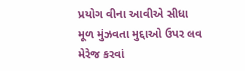પ્રયોગ વીના આવીએ સીધા મૂળ મુંઝવતા મુદ્દાઓ ઉપર લવ મેરેજ કરવાં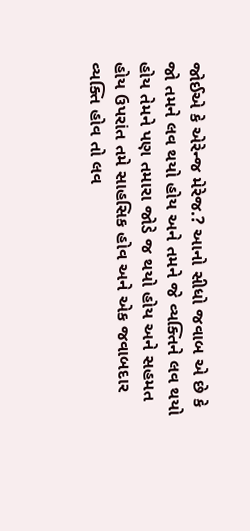જોઈએ કે એરેન્જ મેરેજ.? આનો સીધો જવાબ એ છે કે જો તમને લવ થયો હોય અને તમને જે વ્યક્તિને લવ થયો હોય તેમને પણ તમારા જોડે જ થયો હોય અને સહમત હોય ઉપરાંત તમે સાહસિક હોવ અને એક જવાબદાર વ્યક્તિ હોવ તો લવ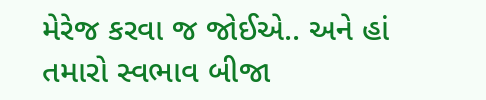મેરેજ કરવા જ જોઈએ.. અને હાં તમારો સ્વભાવ બીજા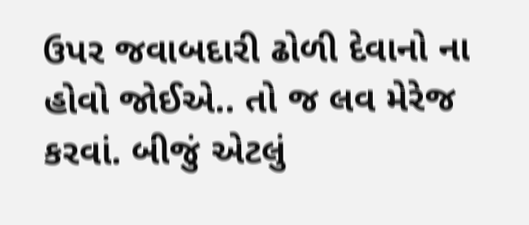ઉપર જવાબદારી ઢોળી દેવાનો ના હોવો જોઈએ.. તો જ લવ મેરેજ કરવાં. બીજું એટલું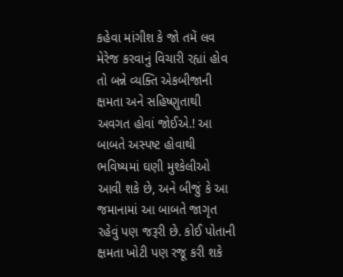કહેવા માંગીશ કે જો તમેં લવ મેરેજ કરવાનું વિચારી રહ્યાં હોવ તો બન્ને વ્યક્તિ એકબીજાની ક્ષમતા અને સહિષ્ણુતાથી અવગત હોવાં જોઈએ.! આ બાબતે અસ્પષ્ટ હોવાથી ભવિષ્યમાં ઘણી મુશ્કેલીઓ આવી શકે છે, અને બીજું કે આ જમાનામાં આ બાબતે જાગૃત રહેવું પણ જરૂરી છે. કોઈ પોતાની ક્ષમતા ખોટી પણ રજૂ કરી શકે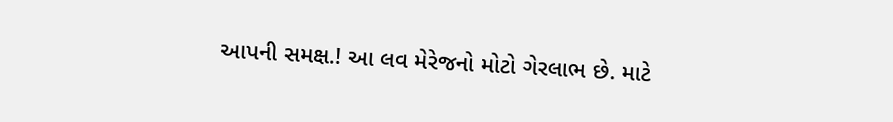આપની સમક્ષ.! આ લવ મેરેજનો મોટો ગેરલાભ છે. માટે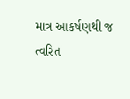માત્ર આકર્ષણથી જ ત્વરિત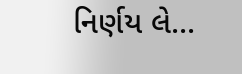નિર્ણય લે...